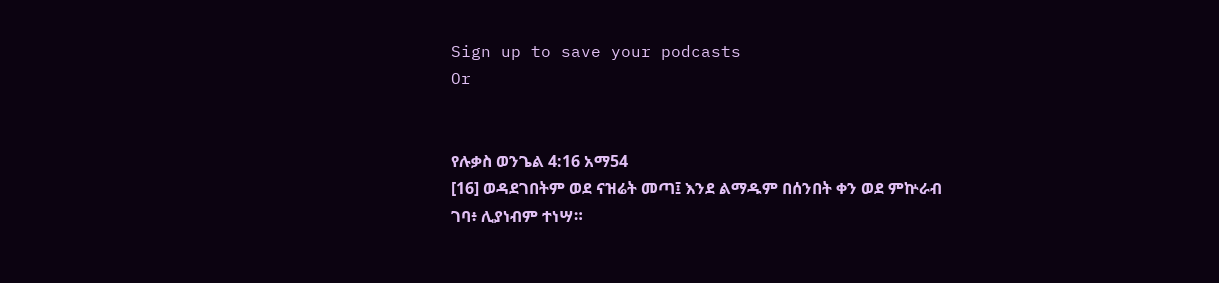Sign up to save your podcasts
Or


የሉቃስ ወንጌል 4:16 አማ54
[16] ወዳደገበትም ወደ ናዝሬት መጣ፤ እንደ ልማዱም በሰንበት ቀን ወደ ምኵራብ ገባ፥ ሊያነብም ተነሣ።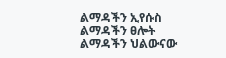ልማዳችን ኢየሱስ
ልማዳችን ፀሎት
ልማዳችን ህልውናው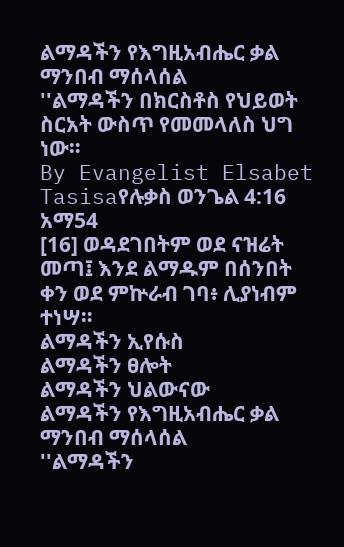ልማዳችን የእግዚአብሔር ቃል ማንበብ ማሰላሰል
''ልማዳችን በክርስቶስ የህይወት ስርአት ውስጥ የመመላለስ ህግ ነው።
By Evangelist Elsabet Tasisaየሉቃስ ወንጌል 4:16 አማ54
[16] ወዳደገበትም ወደ ናዝሬት መጣ፤ እንደ ልማዱም በሰንበት ቀን ወደ ምኵራብ ገባ፥ ሊያነብም ተነሣ።
ልማዳችን ኢየሱስ
ልማዳችን ፀሎት
ልማዳችን ህልውናው
ልማዳችን የእግዚአብሔር ቃል ማንበብ ማሰላሰል
''ልማዳችን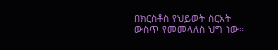በክርስቶስ የህይወት ስርአት ውስጥ የመመላለስ ህግ ነው።